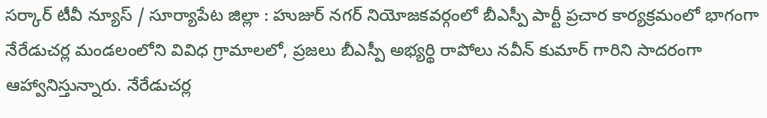సర్కార్ టీవీ న్యూస్ / సూర్యాపేట జిల్లా : హుజుర్ నగర్ నియోజకవర్గంలో బీఎస్పీ పార్టీ ప్రచార కార్యక్రమంలో భాగంగా నేరేడుచర్ల మండలంలోని వివిధ గ్రామాలలో, ప్రజలు బీఎస్పీ అభ్యర్థి రాపోలు నవీన్ కుమార్ గారిని సాదరంగా ఆహ్వానిస్తున్నారు. నేరేడుచర్ల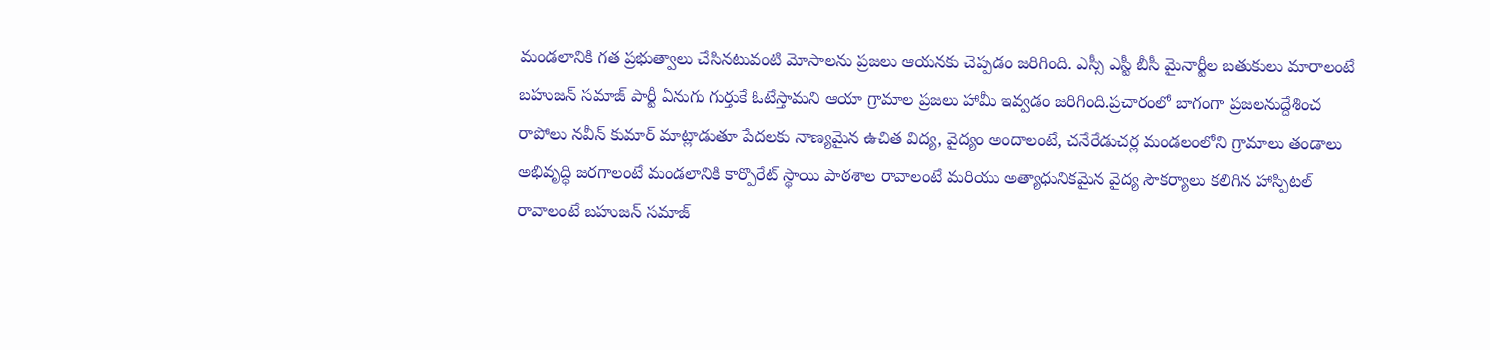మండలానికి గత ప్రభుత్వాలు చేసినటువంటి మోసాలను ప్రజలు ఆయనకు చెప్పడం జరిగింది. ఎస్సీ ఎస్టీ బీసీ మైనార్టీల బతుకులు మారాలంటే బహుజన్ సమాజ్ పార్టీ ఏనుగు గుర్తుకే ఓటేస్తామని ఆయా గ్రామాల ప్రజలు హామీ ఇవ్వడం జరిగింది.ప్రచారంలో బాగంగా ప్రజలనుద్దేశించ రాపోలు నవీన్ కుమార్ మాట్లాడుతూ పేదలకు నాణ్యమైన ఉచిత విద్య, వైద్యం అందాలంటే, చనేరేడుచర్ల మండలంలోని గ్రామాలు తండాలు అభివృద్ధి జరగాలంటే మండలానికి కార్పొరేట్ స్థాయి పాఠశాల రావాలంటే మరియు అత్యాధునికమైన వైద్య సౌకర్యాలు కలిగిన హాస్పిటల్ రావాలంటే బహుజన్ సమాజ్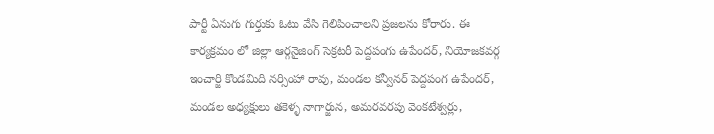పార్టీ ఏనుగు గుర్తుకు ఓటు వేసి గెలిపించాలని ప్రజలను కోరారు. ఈ కార్యక్రమం లో జిల్లా ఆర్గనైజింగ్ సెక్రటరీ పెద్దపంగు ఉపేందర్, నియోజకవర్గ ఇంచార్జి కొండమిది నర్సింహా రావు, మండల కన్వీనర్ పెద్దపంగ ఉపేందర్, మండల అధ్యక్షులు తకెళ్ళ నాగార్జున, అమరవరపు వెంకటేశ్వర్లు,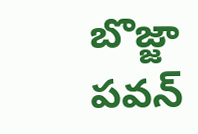బొజ్జా పవన్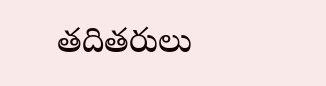తదితరులు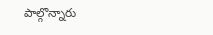పాల్గొన్నారు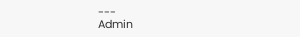---
Admin